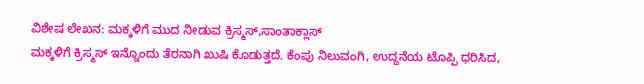ವಿಶೇಷ ಲೇಖನ: ಮಕ್ಕಳಿಗೆ ಮುದ ನೀಡುವ ಕ್ರಿಸ್ಮಸ್,ಸಾಂತಾಕ್ಲಾಸ್
ಮಕ್ಕಳಿಗೆ ಕ್ರಿಸ್ಮಸ್ ಇನ್ನೊಂದು ತೆರನಾಗಿ ಖುಷಿ ಕೊಡುತ್ತದೆ. ಕೆಂಪು ನಿಲುವಂಗಿ, ಉದ್ದನೆಯ ಟೊಪ್ಪಿ ಧರಿಸಿದ,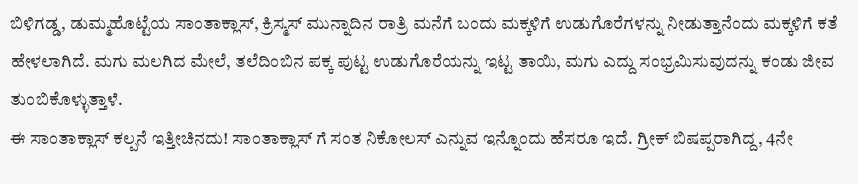ಬಿಳಿಗಡ್ಡ, ಡುಮ್ಮಹೊಟ್ಟೆಯ ಸಾಂತಾಕ್ಲಾಸ್, ಕ್ರಿಸ್ಮಸ್ ಮುನ್ನಾದಿನ ರಾತ್ರಿ ಮನೆಗೆ ಬಂದು ಮಕ್ಕಳಿಗೆ ಉಡುಗೊರೆಗಳನ್ನು ನೀಡುತ್ತಾನೆಂದು ಮಕ್ಕಳಿಗೆ ಕತೆ ಹೇಳಲಾಗಿದೆ. ಮಗು ಮಲಗಿದ ಮೇಲೆ, ತಲೆದಿಂಬಿನ ಪಕ್ಕ ಪುಟ್ಟ ಉಡುಗೊರೆಯನ್ನು ಇಟ್ಟ ತಾಯಿ, ಮಗು ಎದ್ದು ಸಂಭ್ರಮಿಸುವುದನ್ನು ಕಂಡು ಜೀವ ತುಂಬಿಕೊಳ್ಳುತ್ತಾಳೆ.
ಈ ಸಾಂತಾಕ್ಲಾಸ್ ಕಲ್ಪನೆ ಇತ್ತೀಚಿನದು! ಸಾಂತಾಕ್ಲಾಸ್ ಗೆ ಸಂತ ನಿಕೋಲಸ್ ಎನ್ನುವ ಇನ್ನೊಂದು ಹೆಸರೂ ಇದೆ. ಗ್ರೀಕ್ ಬಿಷಪ್ಪರಾಗಿದ್ದ, 4ನೇ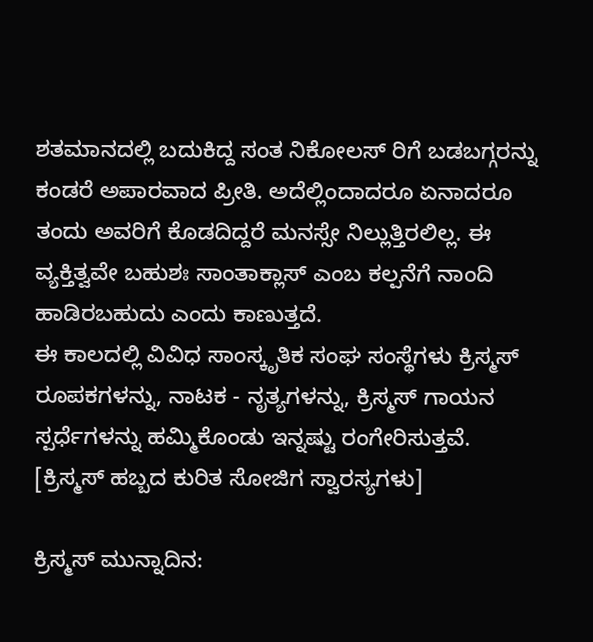ಶತಮಾನದಲ್ಲಿ ಬದುಕಿದ್ದ ಸಂತ ನಿಕೋಲಸ್ ರಿಗೆ ಬಡಬಗ್ಗರನ್ನು ಕಂಡರೆ ಅಪಾರವಾದ ಪ್ರೀತಿ. ಅದೆಲ್ಲಿಂದಾದರೂ ಏನಾದರೂ ತಂದು ಅವರಿಗೆ ಕೊಡದಿದ್ದರೆ ಮನಸ್ಸೇ ನಿಲ್ಲುತ್ತಿರಲಿಲ್ಲ. ಈ ವ್ಯಕ್ತಿತ್ವವೇ ಬಹುಶಃ ಸಾಂತಾಕ್ಲಾಸ್ ಎಂಬ ಕಲ್ಪನೆಗೆ ನಾಂದಿ ಹಾಡಿರಬಹುದು ಎಂದು ಕಾಣುತ್ತದೆ.
ಈ ಕಾಲದಲ್ಲಿ ವಿವಿಧ ಸಾಂಸ್ಕೃತಿಕ ಸಂಘ ಸಂಸ್ಥೆಗಳು ಕ್ರಿಸ್ಮಸ್ ರೂಪಕಗಳನ್ನು, ನಾಟಕ - ನೃತ್ಯಗಳನ್ನು, ಕ್ರಿಸ್ಮಸ್ ಗಾಯನ ಸ್ಪರ್ಧೆಗಳನ್ನು ಹಮ್ಮಿಕೊಂಡು ಇನ್ನಷ್ಟು ರಂಗೇರಿಸುತ್ತವೆ. [ಕ್ರಿಸ್ಮಸ್ ಹಬ್ಬದ ಕುರಿತ ಸೋಜಿಗ ಸ್ವಾರಸ್ಯಗಳು]

ಕ್ರಿಸ್ಮಸ್ ಮುನ್ನಾದಿನ: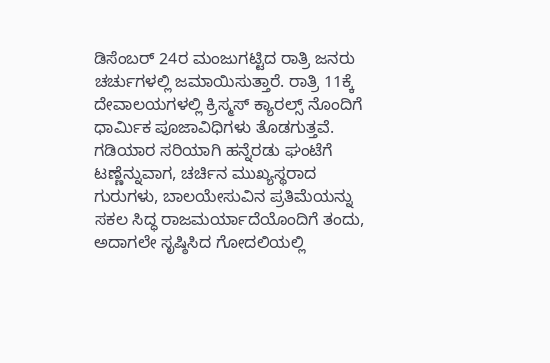ಡಿಸೆಂಬರ್ 24ರ ಮಂಜುಗಟ್ಟಿದ ರಾತ್ರಿ ಜನರು ಚರ್ಚುಗಳಲ್ಲಿ ಜಮಾಯಿಸುತ್ತಾರೆ. ರಾತ್ರಿ 11ಕ್ಕೆ ದೇವಾಲಯಗಳಲ್ಲಿ ಕ್ರಿಸ್ಮಸ್ ಕ್ಯಾರಲ್ಸ್ ನೊಂದಿಗೆ ಧಾರ್ಮಿಕ ಪೂಜಾವಿಧಿಗಳು ತೊಡಗುತ್ತವೆ. ಗಡಿಯಾರ ಸರಿಯಾಗಿ ಹನ್ನೆರಡು ಘಂಟೆಗೆ ಟಣ್ಣೆನ್ನುವಾಗ, ಚರ್ಚಿನ ಮುಖ್ಯಸ್ಥರಾದ ಗುರುಗಳು, ಬಾಲಯೇಸುವಿನ ಪ್ರತಿಮೆಯನ್ನು ಸಕಲ ಸಿದ್ಧ ರಾಜಮರ್ಯಾದೆಯೊಂದಿಗೆ ತಂದು, ಅದಾಗಲೇ ಸೃಷ್ಠಿಸಿದ ಗೋದಲಿಯಲ್ಲಿ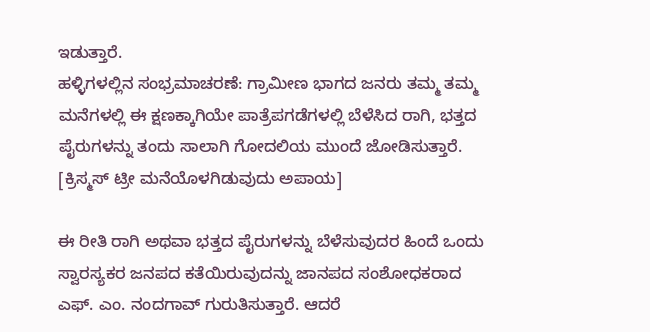ಇಡುತ್ತಾರೆ.
ಹಳ್ಳಿಗಳಲ್ಲಿನ ಸಂಭ್ರಮಾಚರಣೆ: ಗ್ರಾಮೀಣ ಭಾಗದ ಜನರು ತಮ್ಮ ತಮ್ಮ ಮನೆಗಳಲ್ಲಿ ಈ ಕ್ಷಣಕ್ಕಾಗಿಯೇ ಪಾತ್ರೆಪಗಡೆಗಳಲ್ಲಿ ಬೆಳೆಸಿದ ರಾಗಿ, ಭತ್ತದ ಪೈರುಗಳನ್ನು ತಂದು ಸಾಲಾಗಿ ಗೋದಲಿಯ ಮುಂದೆ ಜೋಡಿಸುತ್ತಾರೆ. [ಕ್ರಿಸ್ಮಸ್ ಟ್ರೀ ಮನೆಯೊಳಗಿಡುವುದು ಅಪಾಯ]

ಈ ರೀತಿ ರಾಗಿ ಅಥವಾ ಭತ್ತದ ಪೈರುಗಳನ್ನು ಬೆಳೆಸುವುದರ ಹಿಂದೆ ಒಂದು ಸ್ವಾರಸ್ಯಕರ ಜನಪದ ಕತೆಯಿರುವುದನ್ನು ಜಾನಪದ ಸಂಶೋಧಕರಾದ ಎಫ್. ಎಂ. ನಂದಗಾವ್ ಗುರುತಿಸುತ್ತಾರೆ. ಆದರೆ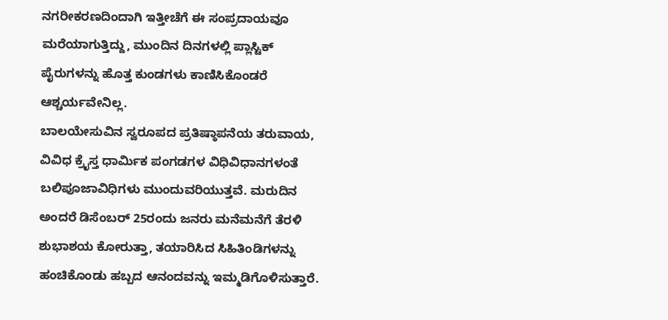ನಗರೀಕರಣದಿಂದಾಗಿ ಇತ್ತೀಚೆಗೆ ಈ ಸಂಪ್ರದಾಯವೂ ಮರೆಯಾಗುತ್ತಿದ್ದು, ಮುಂದಿನ ದಿನಗಳಲ್ಲಿ ಪ್ಲಾಸ್ಟಿಕ್ ಪೈರುಗಳನ್ನು ಹೊತ್ತ ಕುಂಡಗಳು ಕಾಣಿಸಿಕೊಂಡರೆ ಆಶ್ಚರ್ಯವೇನಿಲ್ಲ.
ಬಾಲಯೇಸುವಿನ ಸ್ವರೂಪದ ಪ್ರತಿಷ್ಠಾಪನೆಯ ತರುವಾಯ, ವಿವಿಧ ಕ್ರೈಸ್ತ ಧಾರ್ಮಿಕ ಪಂಗಡಗಳ ವಿಧಿವಿಧಾನಗಳಂತೆ ಬಲಿಪೂಜಾವಿಧಿಗಳು ಮುಂದುವರಿಯುತ್ತವೆ. ಮರುದಿನ ಅಂದರೆ ಡಿಸೆಂಬರ್ 25ರಂದು ಜನರು ಮನೆಮನೆಗೆ ತೆರಳಿ ಶುಭಾಶಯ ಕೋರುತ್ತಾ, ತಯಾರಿಸಿದ ಸಿಹಿತಿಂಡಿಗಳನ್ನು ಹಂಚಿಕೊಂಡು ಹಬ್ಬದ ಆನಂದವನ್ನು ಇಮ್ಮಡಿಗೊಳಿಸುತ್ತಾರೆ.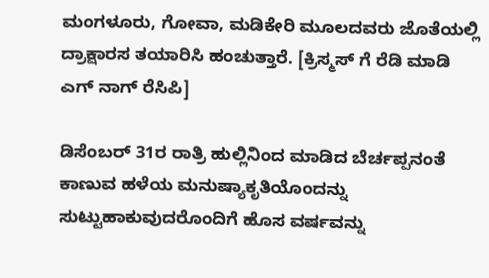ಮಂಗಳೂರು, ಗೋವಾ, ಮಡಿಕೇರಿ ಮೂಲದವರು ಜೊತೆಯಲ್ಲಿ ದ್ರಾಕ್ಷಾರಸ ತಯಾರಿಸಿ ಹಂಚುತ್ತಾರೆ. [ಕ್ರಿಸ್ಮಸ್ ಗೆ ರೆಡಿ ಮಾಡಿ ಎಗ್ ನಾಗ್ ರೆಸಿಪಿ]

ಡಿಸೆಂಬರ್ 31ರ ರಾತ್ರಿ ಹುಲ್ಲಿನಿಂದ ಮಾಡಿದ ಬೆರ್ಚಪ್ಪನಂತೆ ಕಾಣುವ ಹಳೆಯ ಮನುಷ್ಯಾಕೃತಿಯೊಂದನ್ನು ಸುಟ್ಟುಹಾಕುವುದರೊಂದಿಗೆ ಹೊಸ ವರ್ಷವನ್ನು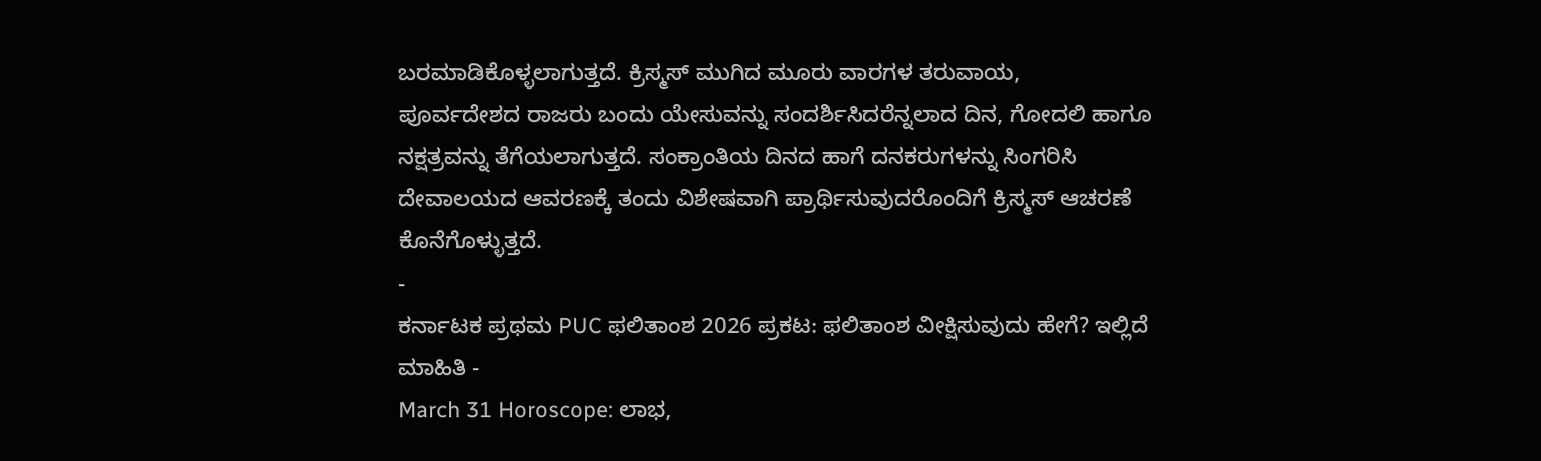ಬರಮಾಡಿಕೊಳ್ಳಲಾಗುತ್ತದೆ. ಕ್ರಿಸ್ಮಸ್ ಮುಗಿದ ಮೂರು ವಾರಗಳ ತರುವಾಯ,
ಪೂರ್ವದೇಶದ ರಾಜರು ಬಂದು ಯೇಸುವನ್ನು ಸಂದರ್ಶಿಸಿದರೆನ್ನಲಾದ ದಿನ, ಗೋದಲಿ ಹಾಗೂ ನಕ್ಷತ್ರವನ್ನು ತೆಗೆಯಲಾಗುತ್ತದೆ. ಸಂಕ್ರಾಂತಿಯ ದಿನದ ಹಾಗೆ ದನಕರುಗಳನ್ನು ಸಿಂಗರಿಸಿ ದೇವಾಲಯದ ಆವರಣಕ್ಕೆ ತಂದು ವಿಶೇಷವಾಗಿ ಪ್ರಾರ್ಥಿಸುವುದರೊಂದಿಗೆ ಕ್ರಿಸ್ಮಸ್ ಆಚರಣೆ ಕೊನೆಗೊಳ್ಳುತ್ತದೆ.
-
ಕರ್ನಾಟಕ ಪ್ರಥಮ PUC ಫಲಿತಾಂಶ 2026 ಪ್ರಕಟ: ಫಲಿತಾಂಶ ವೀಕ್ಷಿಸುವುದು ಹೇಗೆ? ಇಲ್ಲಿದೆ ಮಾಹಿತಿ -
March 31 Horoscope: ಲಾಭ,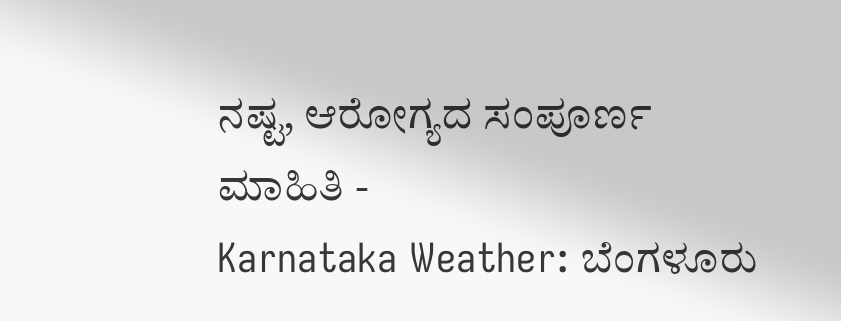ನಷ್ಟ, ಆರೋಗ್ಯದ ಸಂಪೂರ್ಣ ಮಾಹಿತಿ -
Karnataka Weather: ಬೆಂಗಳೂರು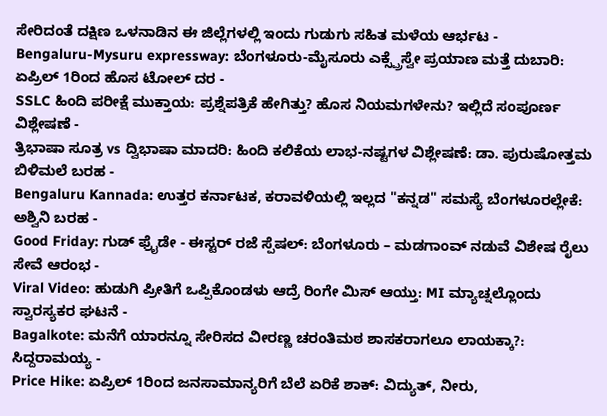ಸೇರಿದಂತೆ ದಕ್ಷಿಣ ಒಳನಾಡಿನ ಈ ಜಿಲ್ಲೆಗಳಲ್ಲಿ ಇಂದು ಗುಡುಗು ಸಹಿತ ಮಳೆಯ ಆರ್ಭಟ -
Bengaluru-Mysuru expressway: ಬೆಂಗಳೂರು-ಮೈಸೂರು ಎಕ್ಸ್ಪ್ರೆಸ್ವೇ ಪ್ರಯಾಣ ಮತ್ತೆ ದುಬಾರಿ: ಏಪ್ರಿಲ್ 1ರಿಂದ ಹೊಸ ಟೋಲ್ ದರ -
SSLC ಹಿಂದಿ ಪರೀಕ್ಷೆ ಮುಕ್ತಾಯ: ಪ್ರಶ್ನೆಪತ್ರಿಕೆ ಹೇಗಿತ್ತು? ಹೊಸ ನಿಯಮಗಳೇನು? ಇಲ್ಲಿದೆ ಸಂಪೂರ್ಣ ವಿಶ್ಲೇಷಣೆ -
ತ್ರಿಭಾಷಾ ಸೂತ್ರ vs ದ್ವಿಭಾಷಾ ಮಾದರಿ: ಹಿಂದಿ ಕಲಿಕೆಯ ಲಾಭ-ನಷ್ಟಗಳ ವಿಶ್ಲೇಷಣೆ: ಡಾ. ಪುರುಷೋತ್ತಮ ಬಿಳಿಮಲೆ ಬರಹ -
Bengaluru Kannada: ಉತ್ತರ ಕರ್ನಾಟಕ, ಕರಾವಳಿಯಲ್ಲಿ ಇಲ್ಲದ "ಕನ್ನಡ" ಸಮಸ್ಯೆ ಬೆಂಗಳೂರಲ್ಲೇಕೆ: ಅಶ್ವಿನಿ ಬರಹ -
Good Friday: ಗುಡ್ ಫ್ರೈಡೇ - ಈಸ್ಟರ್ ರಜೆ ಸ್ಪೆಷಲ್: ಬೆಂಗಳೂರು – ಮಡಗಾಂವ್ ನಡುವೆ ವಿಶೇಷ ರೈಲು ಸೇವೆ ಆರಂಭ -
Viral Video: ಹುಡುಗಿ ಪ್ರೀತಿಗೆ ಒಪ್ಪಿಕೊಂಡಳು ಆದ್ರೆ ರಿಂಗೇ ಮಿಸ್ ಆಯ್ತು: MI ಮ್ಯಾಚ್ನಲ್ಲೊಂದು ಸ್ವಾರಸ್ಯಕರ ಘಟನೆ -
Bagalkote: ಮನೆಗೆ ಯಾರನ್ನೂ ಸೇರಿಸದ ವೀರಣ್ಣ ಚರಂತಿಮಠ ಶಾಸಕರಾಗಲೂ ಲಾಯಕ್ಕಾ?: ಸಿದ್ದರಾಮಯ್ಯ -
Price Hike: ಏಪ್ರಿಲ್ 1ರಿಂದ ಜನಸಾಮಾನ್ಯರಿಗೆ ಬೆಲೆ ಏರಿಕೆ ಶಾಕ್: ವಿದ್ಯುತ್, ನೀರು,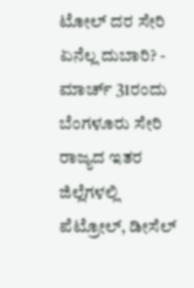ಟೋಲ್ ದರ ಸೇರಿ ಏನೆಲ್ಲ ದುಬಾರಿ? -
ಮಾರ್ಚ್ 31ರಂದು ಬೆಂಗಳೂರು ಸೇರಿ ರಾಜ್ಯದ ಇತರ ಜಿಲ್ಲೆಗಳಲ್ಲಿ ಪೆಟ್ರೋಲ್, ಡೀಸೆಲ್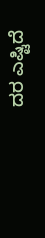ದರ ಎಷ್ಟಿದೆ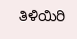ತಿಳಿಯಿರಿ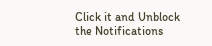Click it and Unblock the Notifications